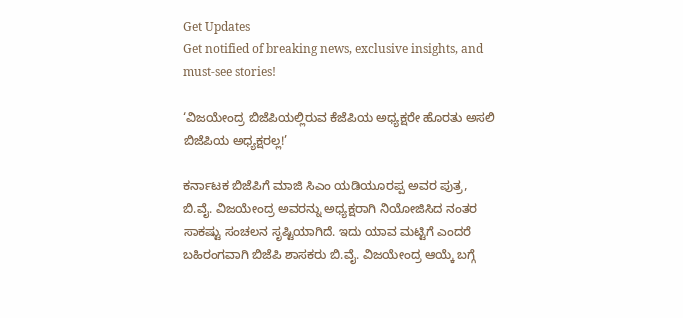Get Updates
Get notified of breaking news, exclusive insights, and must-see stories!

‘ವಿಜಯೇಂದ್ರ ಬಿಜೆಪಿಯಲ್ಲಿರುವ ಕೆಜೆಪಿಯ ಅಧ್ಯಕ್ಷರೇ ಹೊರತು ಅಸಲಿ ಬಿಜೆಪಿಯ ಅಧ್ಯಕ್ಷರಲ್ಲ!’

ಕರ್ನಾಟಕ ಬಿಜೆಪಿಗೆ ಮಾಜಿ ಸಿಎಂ ಯಡಿಯೂರಪ್ಪ ಅವರ ಪುತ್ರ, ಬಿ.ವೈ. ವಿಜಯೇಂದ್ರ ಅವರನ್ನು ಅಧ್ಯಕ್ಷರಾಗಿ ನಿಯೋಜಿಸಿದ ನಂತರ ಸಾಕಷ್ಟು ಸಂಚಲನ ಸೃಷ್ಟಿಯಾಗಿದೆ. ಇದು ಯಾವ ಮಟ್ಟಿಗೆ ಎಂದರೆ ಬಹಿರಂಗವಾಗಿ ಬಿಜೆಪಿ ಶಾಸಕರು ಬಿ.ವೈ. ವಿಜಯೇಂದ್ರ ಆಯ್ಕೆ ಬಗ್ಗೆ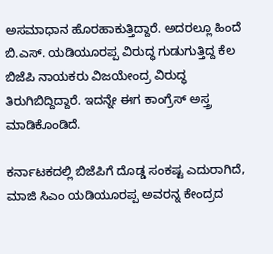ಅಸಮಾಧಾನ ಹೊರಹಾಕುತ್ತಿದ್ದಾರೆ. ಅದರಲ್ಲೂ ಹಿಂದೆ ಬಿ.ಎಸ್. ಯಡಿಯೂರಪ್ಪ ವಿರುದ್ಧ ಗುಡುಗುತ್ತಿದ್ದ ಕೆಲ ಬಿಜೆಪಿ ನಾಯಕರು ವಿಜಯೇಂದ್ರ ವಿರುದ್ಧ ತಿರುಗಿಬಿದ್ದಿದ್ದಾರೆ. ಇದನ್ನೇ ಈಗ ಕಾಂಗ್ರೆಸ್ ಅಸ್ತ್ರ ಮಾಡಿಕೊಂಡಿದೆ.

ಕರ್ನಾಟಕದಲ್ಲಿ ಬಿಜೆಪಿಗೆ ದೊಡ್ಡ ಸಂಕಷ್ಟ ಎದುರಾಗಿದೆ, ಮಾಜಿ ಸಿಎಂ ಯಡಿಯೂರಪ್ಪ ಅವರನ್ನ ಕೇಂದ್ರದ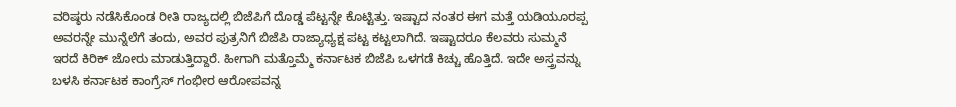ವರಿಷ್ಠರು ನಡೆಸಿಕೊಂಡ ರೀತಿ ರಾಜ್ಯದಲ್ಲಿ ಬಿಜೆಪಿಗೆ ದೊಡ್ಡ ಪೆಟ್ಟನ್ನೇ ಕೊಟ್ಟಿತ್ತು. ಇಷ್ಟಾದ ನಂತರ ಈಗ ಮತ್ತೆ ಯಡಿಯೂರಪ್ಪ ಅವರನ್ನೇ ಮುನ್ನೆಲೆಗೆ ತಂದು, ಅವರ ಪುತ್ರನಿಗೆ ಬಿಜೆಪಿ ರಾಜ್ಯಾಧ್ಯಕ್ಷ ಪಟ್ಟ ಕಟ್ಟಲಾಗಿದೆ. ಇಷ್ಟಾದರೂ ಕೆಲವರು ಸುಮ್ಮನೆ ಇರದೆ ಕಿರಿಕ್ ಜೋರು ಮಾಡುತ್ತಿದ್ದಾರೆ. ಹೀಗಾಗಿ ಮತ್ತೊಮ್ಮೆ ಕರ್ನಾಟಕ ಬಿಜೆಪಿ ಒಳಗಡೆ ಕಿಚ್ಚು ಹೊತ್ತಿದೆ. ಇದೇ ಅಸ್ತ್ರವನ್ನು ಬಳಸಿ ಕರ್ನಾಟಕ ಕಾಂಗ್ರೆಸ್ ಗಂಭೀರ ಆರೋಪವನ್ನ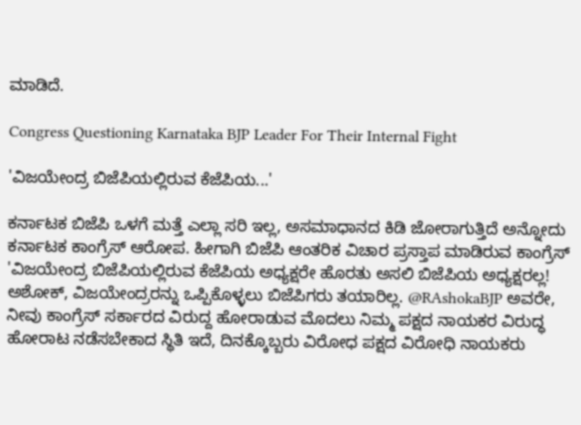ಮಾಡಿದೆ.

Congress Questioning Karnataka BJP Leader For Their Internal Fight

'ವಿಜಯೇಂದ್ರ ಬಿಜೆಪಿಯಲ್ಲಿರುವ ಕೆಜೆಪಿಯ...'

ಕರ್ನಾಟಕ ಬಿಜೆಪಿ ಒಳಗೆ ಮತ್ತೆ ಎಲ್ಲಾ ಸರಿ ಇಲ್ಲ, ಅಸಮಾಧಾನದ ಕಿಡಿ ಜೋರಾಗುತ್ತಿದೆ ಅನ್ನೋದು ಕರ್ನಾಟಕ ಕಾಂಗ್ರೆಸ್ ಆರೋಪ. ಹೀಗಾಗಿ ಬಿಜೆಪಿ ಆಂತರಿಕ ವಿಚಾರ ಪ್ರಸ್ತಾಪ ಮಾಡಿರುವ ಕಾಂಗ್ರೆಸ್ 'ವಿಜಯೇಂದ್ರ ಬಿಜೆಪಿಯಲ್ಲಿರುವ ಕೆಜೆಪಿಯ ಅಧ್ಯಕ್ಷರೇ ಹೊರತು ಅಸಲಿ ಬಿಜೆಪಿಯ ಅಧ್ಯಕ್ಷರಲ್ಲ! ಅಶೋಕ್, ವಿಜಯೇಂದ್ರರನ್ನು ಒಪ್ಪಿಕೊಳ್ಳಲು ಬಿಜೆಪಿಗರು ತಯಾರಿಲ್ಲ. @RAshokaBJP ಅವರೇ, ನೀವು ಕಾಂಗ್ರೆಸ್ ಸರ್ಕಾರದ ವಿರುದ್ದ ಹೋರಾಡುವ ಮೊದಲು ನಿಮ್ಮ ಪಕ್ಷದ ನಾಯಕರ ವಿರುದ್ಧ ಹೋರಾಟ ನಡೆಸಬೇಕಾದ ಸ್ಥಿತಿ ಇದೆ, ದಿನಕ್ಕೊಬ್ಬರು ವಿರೋಧ ಪಕ್ಷದ ವಿರೋಧಿ ನಾಯಕರು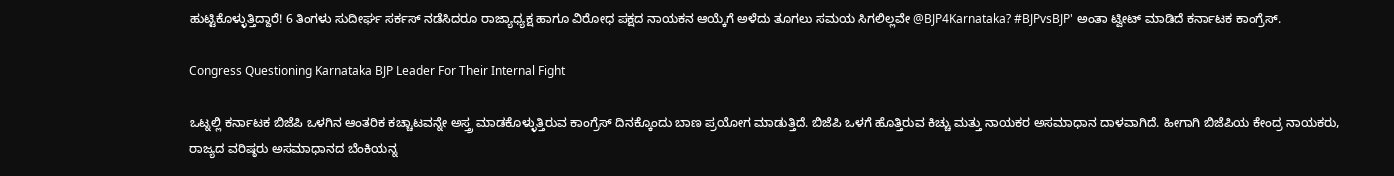ಹುಟ್ಟಿಕೊಳ್ಳುತ್ತಿದ್ದಾರೆ! 6 ತಿಂಗಳು ಸುದೀರ್ಘ ಸರ್ಕಸ್ ನಡೆಸಿದರೂ ರಾಜ್ಯಾಧ್ಯಕ್ಷ ಹಾಗೂ ವಿರೋಧ ಪಕ್ಷದ ನಾಯಕನ ಆಯ್ಕೆಗೆ ಅಳೆದು ತೂಗಲು ಸಮಯ ಸಿಗಲಿಲ್ಲವೇ @BJP4Karnataka? #BJPvsBJP' ಅಂತಾ ಟ್ವೀಟ್ ಮಾಡಿದೆ ಕರ್ನಾಟಕ ಕಾಂಗ್ರೆಸ್.

Congress Questioning Karnataka BJP Leader For Their Internal Fight

ಒಟ್ನಲ್ಲಿ ಕರ್ನಾಟಕ ಬಿಜೆಪಿ ಒಳಗಿನ ಆಂತರಿಕ ಕಚ್ಚಾಟವನ್ನೇ ಅಸ್ತ್ರ ಮಾಡಕೊಳ್ಳುತ್ತಿರುವ ಕಾಂಗ್ರೆಸ್ ದಿನಕ್ಕೊಂದು ಬಾಣ ಪ್ರಯೋಗ ಮಾಡುತ್ತಿದೆ. ಬಿಜೆಪಿ ಒಳಗೆ ಹೊತ್ತಿರುವ ಕಿಚ್ಚು ಮತ್ತು ನಾಯಕರ ಅಸಮಾಧಾನ ದಾಳವಾಗಿದೆ. ಹೀಗಾಗಿ ಬಿಜೆಪಿಯ ಕೇಂದ್ರ ನಾಯಕರು, ರಾಜ್ಯದ ವರಿಷ್ಠರು ಅಸಮಾಧಾನದ ಬೆಂಕಿಯನ್ನ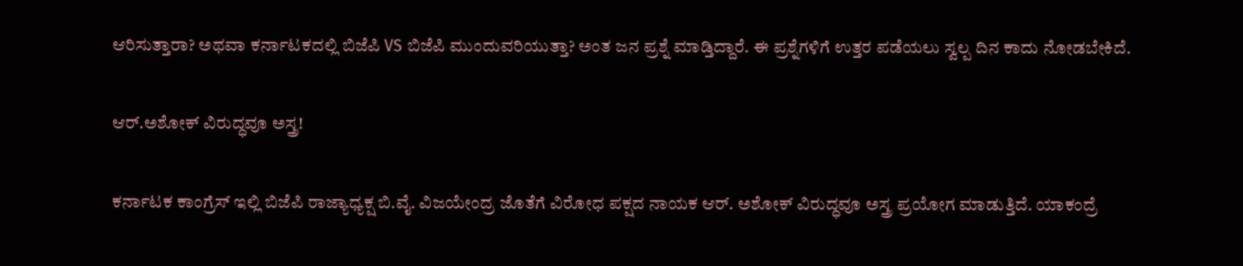ಆರಿಸುತ್ತಾರಾ? ಅಥವಾ ಕರ್ನಾಟಕದಲ್ಲಿ ಬಿಜೆಪಿ VS ಬಿಜೆಪಿ ಮುಂದುವರಿಯುತ್ತಾ? ಅಂತ ಜನ ಪ್ರಶ್ನೆ ಮಾಡ್ತಿದ್ದಾರೆ. ಈ ಪ್ರಶ್ನೆಗಳಿಗೆ ಉತ್ತರ ಪಡೆಯಲು ಸ್ವಲ್ಪ ದಿನ ಕಾದು ನೋಡಬೇಕಿದೆ.

ಆರ್.ಅಶೋಕ್ ವಿರುದ್ಧವೂ ಅಸ್ತ್ರ!

ಕರ್ನಾಟಕ ಕಾಂಗ್ರೆಸ್ ಇಲ್ಲಿ ಬಿಜೆಪಿ ರಾಜ್ಯಾಧ್ಯಕ್ಷ ಬಿ.ವೈ. ವಿಜಯೇಂದ್ರ ಜೊತೆಗೆ ವಿರೋಧ ಪಕ್ಷದ ನಾಯಕ ಆರ್. ಅಶೋಕ್ ವಿರುದ್ಧವೂ ಅಸ್ತ್ರ ಪ್ರಯೋಗ ಮಾಡುತ್ತಿದೆ. ಯಾಕಂದ್ರೆ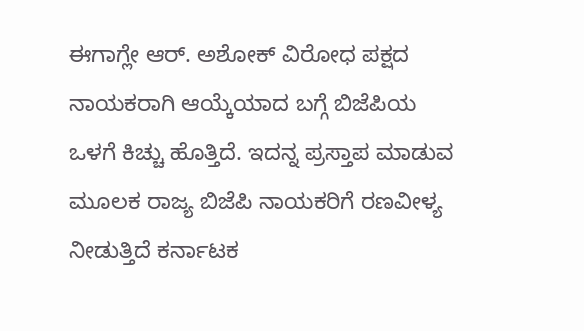ಈಗಾಗ್ಲೇ ಆರ್. ಅಶೋಕ್ ವಿರೋಧ ಪಕ್ಷದ ನಾಯಕರಾಗಿ ಆಯ್ಕೆಯಾದ ಬಗ್ಗೆ ಬಿಜೆಪಿಯ ಒಳಗೆ ಕಿಚ್ಚು ಹೊತ್ತಿದೆ. ಇದನ್ನ ಪ್ರಸ್ತಾಪ ಮಾಡುವ ಮೂಲಕ ರಾಜ್ಯ ಬಿಜೆಪಿ ನಾಯಕರಿಗೆ ರಣವೀಳ್ಯ ನೀಡುತ್ತಿದೆ ಕರ್ನಾಟಕ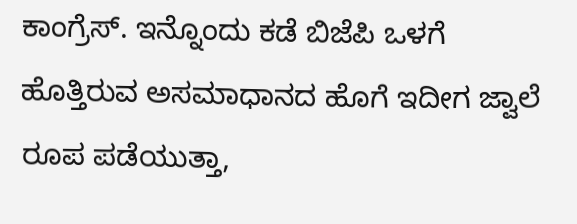ಕಾಂಗ್ರೆಸ್. ಇನ್ನೊಂದು ಕಡೆ ಬಿಜೆಪಿ ಒಳಗೆ ಹೊತ್ತಿರುವ ಅಸಮಾಧಾನದ ಹೊಗೆ ಇದೀಗ ಜ್ವಾಲೆ ರೂಪ ಪಡೆಯುತ್ತಾ,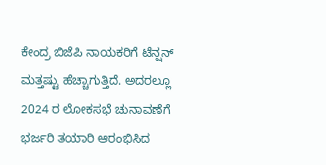ಕೇಂದ್ರ ಬಿಜೆಪಿ ನಾಯಕರಿಗೆ ಟೆನ್ಷನ್ ಮತ್ತಷ್ಟು ಹೆಚ್ಚಾಗುತ್ತಿದೆ. ಅದರಲ್ಲೂ 2024 ರ ಲೋಕಸಭೆ ಚುನಾವಣೆಗೆ ಭರ್ಜರಿ ತಯಾರಿ ಆರಂಭಿಸಿದ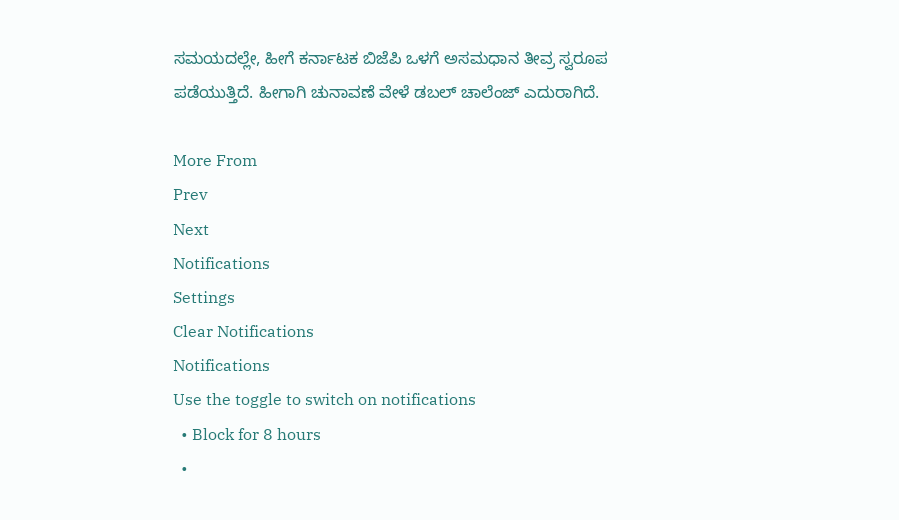ಸಮಯದಲ್ಲೇ, ಹೀಗೆ ಕರ್ನಾಟಕ ಬಿಜೆಪಿ ಒಳಗೆ ಅಸಮಧಾನ ತೀವ್ರ ಸ್ವರೂಪ ಪಡೆಯುತ್ತಿದೆ. ಹೀಗಾಗಿ ಚುನಾವಣೆ ವೇಳೆ ಡಬಲ್ ಚಾಲೆಂಜ್ ಎದುರಾಗಿದೆ.

More From
Prev
Next
Notifications
Settings
Clear Notifications
Notifications
Use the toggle to switch on notifications
  • Block for 8 hours
  •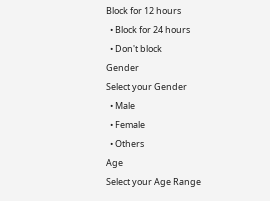Block for 12 hours
  • Block for 24 hours
  • Don't block
Gender
Select your Gender
  • Male
  • Female
  • Others
Age
Select your Age Range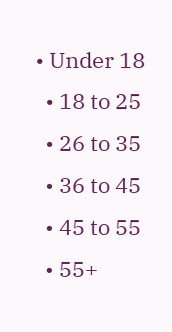• Under 18
  • 18 to 25
  • 26 to 35
  • 36 to 45
  • 45 to 55
  • 55+